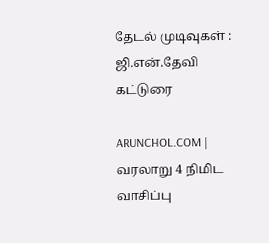தேடல் முடிவுகள் : ஜி.என்.தேவி கட்டுரை

ARUNCHOL.COM | வரலாறு 4 நிமிட வாசிப்பு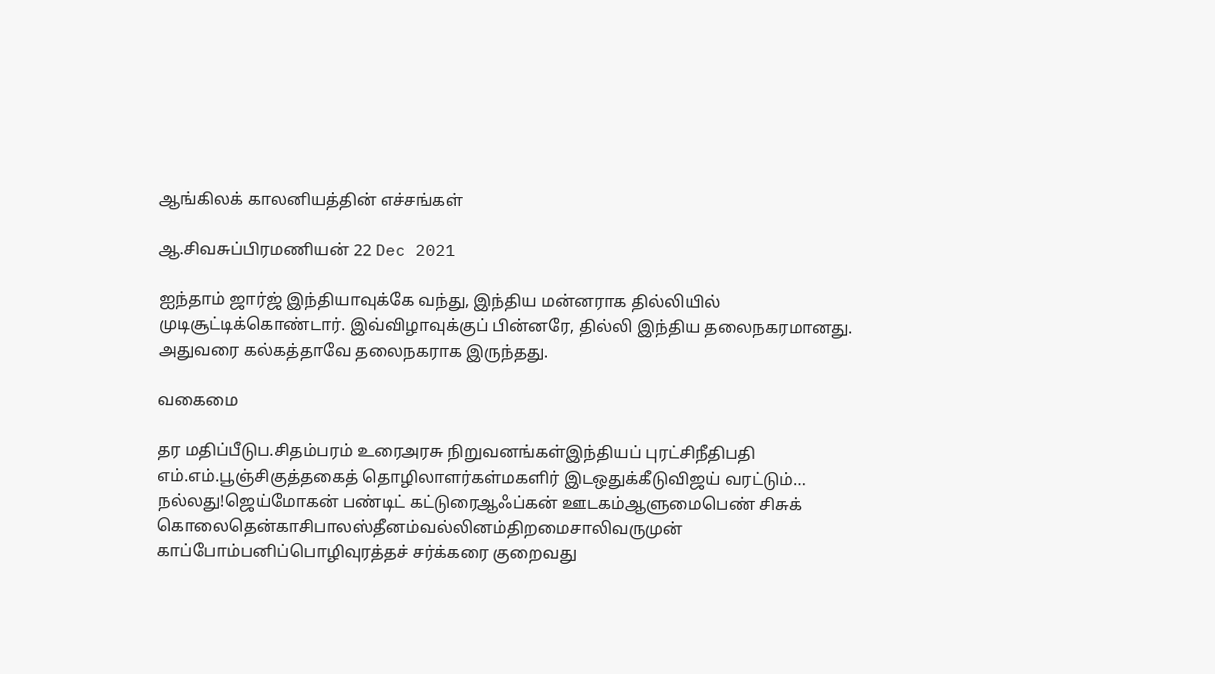ஆங்கிலக் காலனியத்தின் எச்சங்கள்

ஆ.சிவசுப்பிரமணியன் 22 Dec 2021

ஐந்தாம் ஜார்ஜ் இந்தியாவுக்கே வந்து, இந்திய மன்னராக தில்லியில் முடிசூட்டிக்கொண்டார். இவ்விழாவுக்குப் பின்னரே, தில்லி இந்திய தலைநகரமானது. அதுவரை கல்கத்தாவே தலைநகராக இருந்தது.

வகைமை

தர மதிப்பீடுப.சிதம்பரம் உரைஅரசு நிறுவனங்கள்இந்தியப் புரட்சிநீதிபதி எம்.எம்.பூஞ்சிகுத்தகைத் தொழிலாளர்கள்மகளிர் இடஒதுக்கீடுவிஜய் வரட்டும்… நல்லது!ஜெய்மோகன் பண்டிட் கட்டுரைஆஃப்கன் ஊடகம்ஆளுமைபெண் சிசுக் கொலைதென்காசிபாலஸ்தீனம்வல்லினம்திறமைசாலிவருமுன் காப்போம்பனிப்பொழிவுரத்தச் சர்க்கரை குறைவது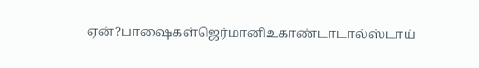ஏன்?பாஷைகள்ஜெர்மானிஉகாண்டாடால்ஸ்டாய்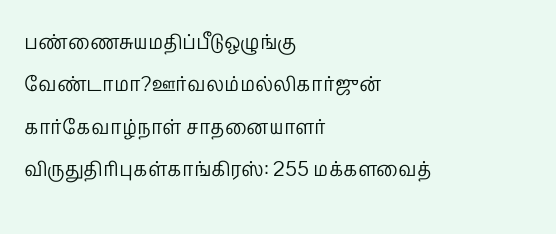பண்ணைசுயமதிப்பீடுஒழுங்கு வேண்டாமா?ஊர்வலம்மல்லிகார்ஜுன் கார்கேவாழ்நாள் சாதனையாளர் விருதுதிரிபுகள்காங்கிரஸ்: 255 மக்களவைத்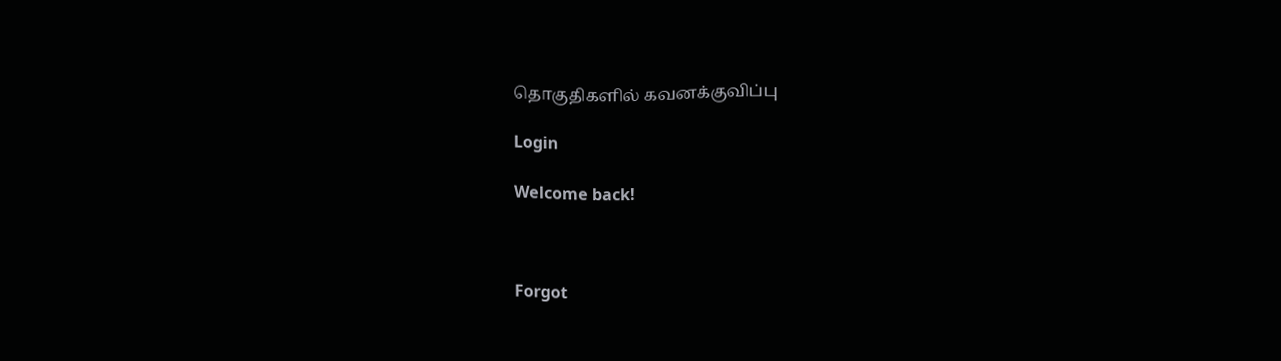தொகுதிகளில் கவனக்குவிப்பு

Login

Welcome back!



Forgot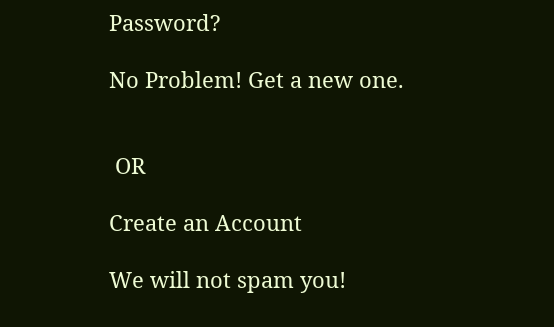Password?

No Problem! Get a new one.


 OR

Create an Account

We will not spam you!